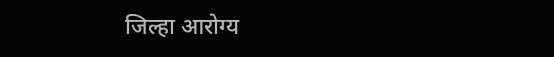जिल्हा आरोग्य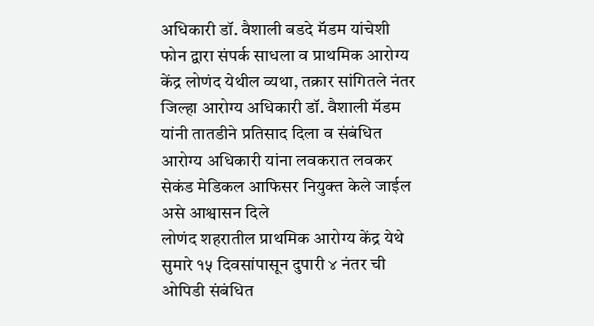अधिकारी डॉ. वैशाली बडदे मॅडम यांचेशी फोन द्वारा संपर्क साधला व प्राथमिक आरोग्य केंद्र लोणंद येथील व्यथा, तक्रार सांगितले नंतर जिल्हा आरोग्य अधिकारी डॉ. वैशाली मॅडम यांनी तातडीने प्रतिसाद दिला व संबंधित आरोग्य अधिकारी यांना लवकरात लवकर सेकंड मेडिकल आफिसर नियुक्त केले जाईल असे आश्वासन दिले
लोणंद शहरातील प्राथमिक आरोग्य केंद्र येथे सुमारे १५ दिवसांपासून दुपारी ४ नंतर ची ओपिडी संबंधित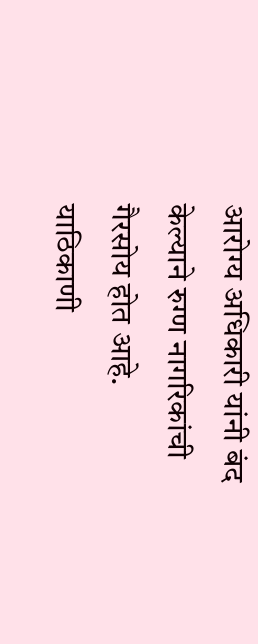आरोग्य अधिकारी यांनी बंद केल्याने रुग्ण नागरिकांची गैरसोय होत आहे. याठिकाणी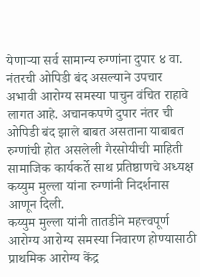येणाऱ्या सर्व सामान्य रुग्णांना दुपार ४ वा. नंतरची ओपिडी बंद असल्याने उपचार अभावी आरोग्य समस्या पाचुन वंचित राहावे लागत आहे. अचानकपणे दुपार नंतर ची ओपिडी बंद झाले बाबत असताना याबाबत रुग्णांची होत असलेली गैरसोयीची माहिती सामाजिक कार्यकर्ते साथ प्रतिष्ठाणचे अध्यक्ष कय्युम मुल्ला यांना रुग्णांनी निदर्शनास आणून दिली.
कय्युम मुल्ला यांनी तातडीने महत्त्वपूर्ण आरोग्य आरोग्य समस्या निवारण होण्यासाठी प्राथमिक आरोग्य केंद्र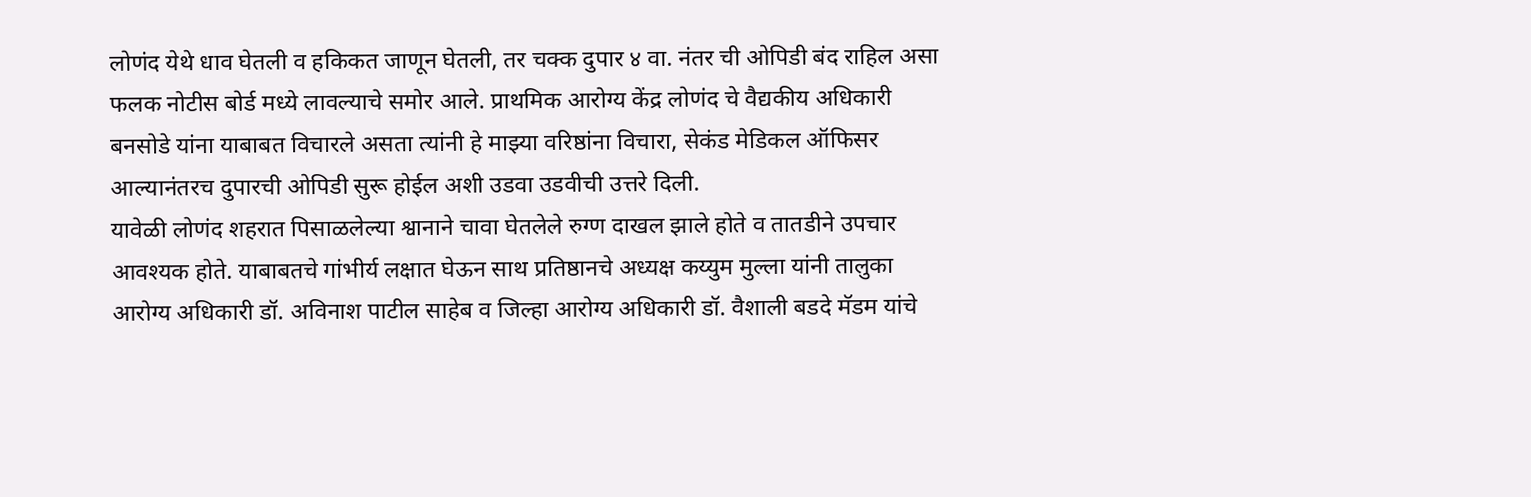लोणंद येथे धाव घेतली व हकिकत जाणून घेतली, तर चक्क दुपार ४ वा. नंतर ची ओपिडी बंद राहिल असा फलक नोटीस बोर्ड मध्ये लावल्याचे समोर आले. प्राथमिक आरोग्य केंद्र लोणंद चे वैद्यकीय अधिकारी बनसोडे यांना याबाबत विचारले असता त्यांनी हे माझ्या वरिष्ठांना विचारा, सेकंड मेडिकल ऑफिसर आल्यानंतरच दुपारची ओपिडी सुरू होईल अशी उडवा उडवीची उत्तरे दिली.
यावेळी लोणंद शहरात पिसाळलेल्या श्वानाने चावा घेतलेले रुग्ण दाखल झाले होते व तातडीने उपचार आवश्यक होते. याबाबतचे गांभीर्य लक्षात घेऊन साथ प्रतिष्ठानचे अध्यक्ष कय्युम मुल्ला यांनी तालुका आरोग्य अधिकारी डॉ. अविनाश पाटील साहेब व जिल्हा आरोग्य अधिकारी डॉ. वैशाली बडदे मॅडम यांचे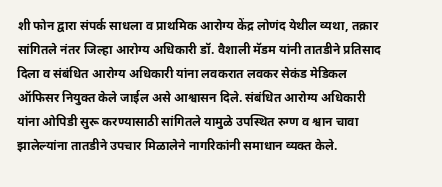शी फोन द्वारा संपर्क साधला व प्राथमिक आरोग्य केंद्र लोणंद येथील व्यथा, तक्रार सांगितले नंतर जिल्हा आरोग्य अधिकारी डॉ. वैशाली मॅडम यांनी तातडीने प्रतिसाद दिला व संबंधित आरोग्य अधिकारी यांना लवकरात लवकर सेकंड मेडिकल ऑफिसर नियुक्त केले जाईल असे आश्वासन दिले. संबंधित आरोग्य अधिकारी यांना ओपिडी सुरू करण्यासाठी सांगितले यामुळे उपस्थित रुग्ण व श्वान चावा झालेल्यांना तातडीने उपचार मिळालेने नागरिकांनी समाधान व्यक्त केले.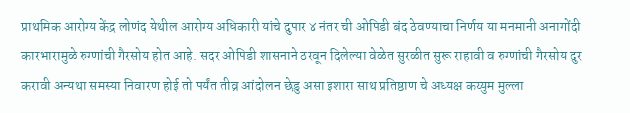प्राथमिक आरोग्य केंद्र लोणंद येथील आरोग्य अधिकारी यांचे दुपार ४ नंतर ची ओपिडी बंद ठेवण्याचा निर्णय या मनमानी अनागोंदी कारभारामुळे रुग्णांची गैरसोय होत आहे. सदर ओपिडी शासनाने ठरवून दिलेल्या वेळेत सुरळीत सुरू राहावी व रुग्णांची गैरसोय दुर करावी अन्यथा समस्या निवारण होई तो पर्यंत तीव्र आंदोलन छेडु असा इशारा साथ प्रतिष्ठाण चे अध्यक्ष कय्युम मुल्ला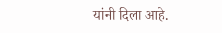यांनी दिला आहे.